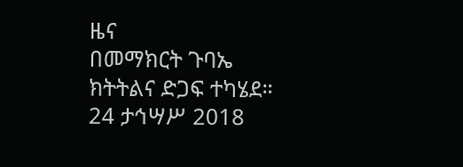ዜና
በመማክርት ጉባኤ ክትትልና ድጋፍ ተካሄደ።
24 ታኅሣሥ 2018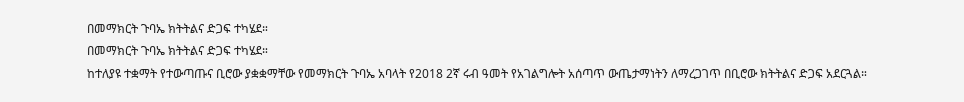በመማክርት ጉባኤ ክትትልና ድጋፍ ተካሄደ።
በመማክርት ጉባኤ ክትትልና ድጋፍ ተካሄደ።
ከተለያዩ ተቋማት የተውጣጡና ቢሮው ያቋቋማቸው የመማክርት ጉባኤ አባላት የ2018 2ኛ ሩብ ዓመት የአገልግሎት አሰጣጥ ውጤታማነትን ለማረጋገጥ በቢሮው ክትትልና ድጋፍ አደርጓል።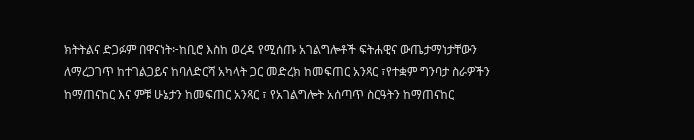ክትትልና ድጋፉም በዋናነት፦ከቢሮ እስከ ወረዳ የሚሰጡ አገልግሎቶች ፍትሐዊና ውጤታማነታቸውን ለማረጋገጥ ከተገልጋይና ከባለድርሻ አካላት ጋር መድረክ ከመፍጠር አንጻር ፣የተቋም ግንባታ ስራዎችን ከማጠናከር እና ምቹ ሁኔታን ከመፍጠር አንጻር ፣ የአገልግሎት አሰጣጥ ስርዓትን ከማጠናከር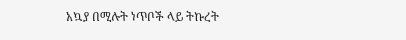አኳያ በሚሉት ነጥቦች ላይ ትኩረት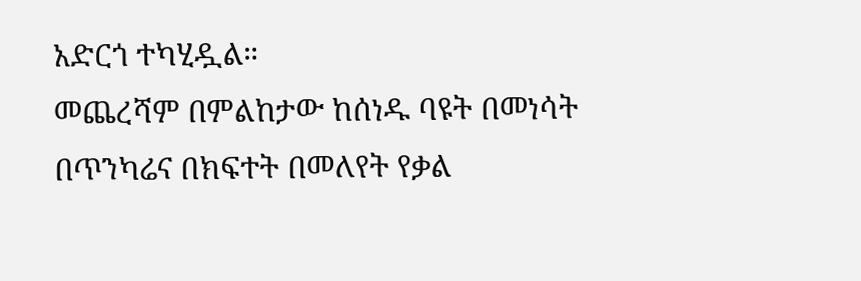አድርጎ ተካሂዷል።
መጨረሻም በምልከታው ከሰነዱ ባዩት በመነሳት በጥንካሬና በክፍተት በመለየት የቃል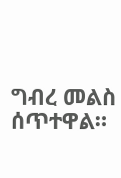ግብረ መልስ ሰጥተዋል።